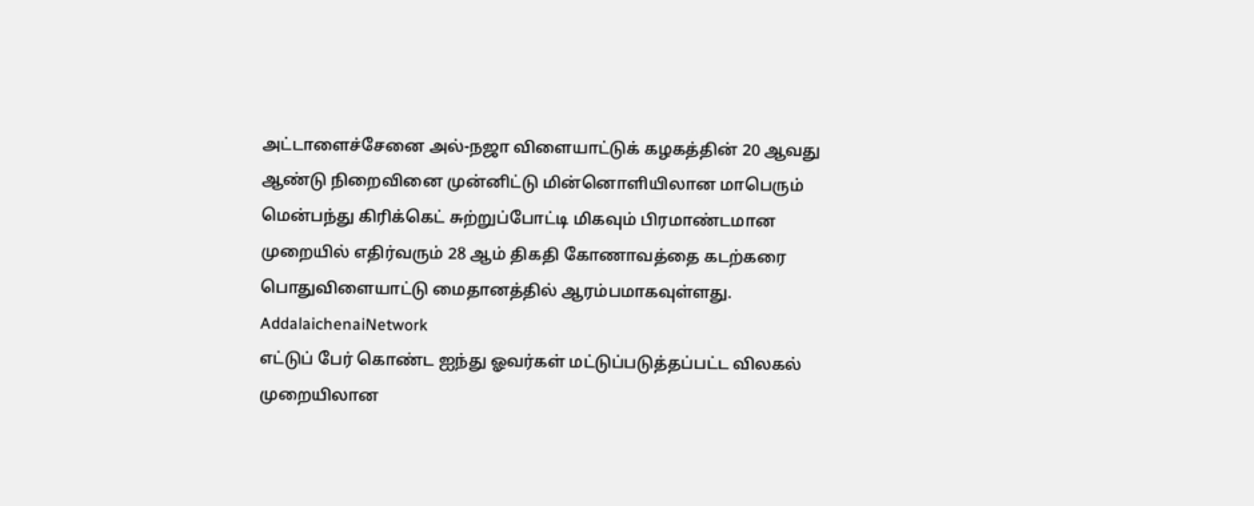அட்டாளைச்சேனை அல்-நஜா விளையாட்டுக் கழகத்தின் 20 ஆவது ஆண்டு நிறைவினை முன்னிட்டு மின்னொளியிலான மாபெரும் மென்பந்து கிரிக்கெட் சுற்றுப்போட்டி மிகவும் பிரமாண்டமான முறையில் எதிர்வரும் 28 ஆம் திகதி கோணாவத்தை கடற்கரை பொதுவிளையாட்டு மைதானத்தில் ஆரம்பமாகவுள்ளது. AddalaichenaiNetwork
எட்டுப் பேர் கொண்ட ஐந்து ஓவர்கள் மட்டுப்படுத்தப்பட்ட விலகல் முறையிலான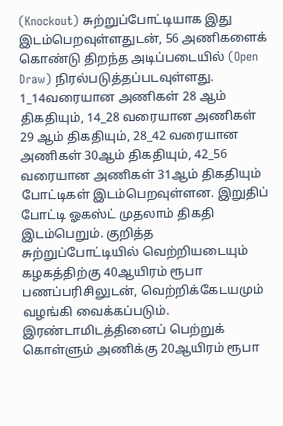(Knockout) சுற்றுப்போட்டியாக இது இடம்பெறவுள்ளதுடன், 56 அணிகளைக் கொண்டு திறந்த அடிப்படையில் (Open Draw) நிரல்படுத்தப்படவுள்ளது. 1_14வரையான அணிகள் 28 ஆம் திகதியும், 14_28 வரையான அணிகள் 29 ஆம் திகதியும், 28_42 வரையான அணிகள் 30ஆம் திகதியும், 42_56 வரையான அணிகள் 31ஆம் திகதியும் போட்டிகள் இடம்பெறவுள்ளன. இறுதிப் போட்டி ஓகஸ்ட் முதலாம் திகதி இடம்பெறும். குறித்த சுற்றுப்போட்டியில் வெற்றியடையும் கழகத்திற்கு 40ஆயிரம் ரூபா பணப்பரிசிலுடன், வெற்றிக்கேடயமும் வழங்கி வைக்கப்படும். இரண்டாமிடத்தினைப் பெற்றுக் கொள்ளும் அணிக்கு 20ஆயிரம் ரூபா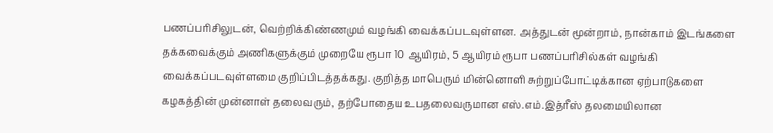பணப்பரிசிலுடன், வெற்றிக்கிண்ணமும் வழங்கி வைக்கப்படவுள்ளன. அத்துடன் மூன்றாம், நான்காம் இடங்களை தக்கவைக்கும் அணிகளுக்கும் முறையே ரூபா 10 ஆயிரம், 5 ஆயிரம் ரூபா பணப்பரிசில்கள் வழங்கி வைக்கப்படவுள்ளமை குறிப்பிடத்தக்கது. குறித்த மாபெரும் மின்னொளி சுற்றுப்போட்டிக்கான ஏற்பாடுகளை கழகத்தின் முன்னாள் தலைவரும், தற்போதைய உபதலைவருமான எஸ்.எம்.இத்ரீஸ் தலமையிலான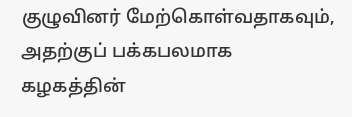குழுவினர் மேற்கொள்வதாகவும், அதற்குப் பக்கபலமாக கழகத்தின்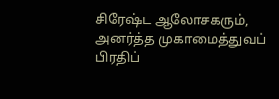சிரேஷ்ட ஆலோசகரும், அனர்த்த முகாமைத்துவப் பிரதிப்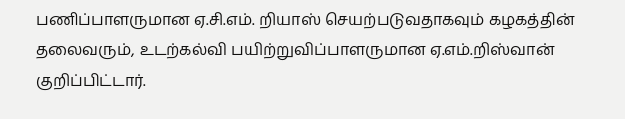பணிப்பாளருமான ஏ.சி.எம். றியாஸ் செயற்படுவதாகவும் கழகத்தின் தலைவரும், உடற்கல்வி பயிற்றுவிப்பாளருமான ஏ.எம்.றிஸ்வான் குறிப்பிட்டார்.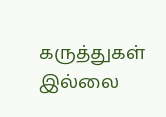கருத்துகள் இல்லை